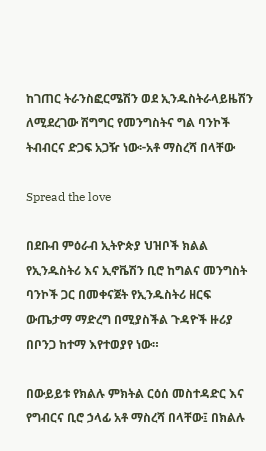ከገጠር ትራንስፎርሜሽን ወደ ኢንዱስትራላይዜሽን ለሚደረገው ሽግግር የመንግስትና ግል ባንኮች ትብብርና ድጋፍ አጋዥ ነው፦አቶ ማስረሻ በላቸው

Spread the love

በደቡብ ምዕራብ ኢትዮጵያ ህዝቦች ክልል የኢንዱስትሪ እና ኢኖቬሽን ቢሮ ከግልና መንግስት ባንኮች ጋር በመቀናጀት የኢንዱስትሪ ዘርፍ ውጤታማ ማድረግ በሚያስችል ጉዳዮች ዙሪያ በቦንጋ ከተማ እየተወያየ ነው።

በውይይቱ የክልሉ ምክትል ርዕሰ መስተዳድር እና የግብርና ቢሮ ኃላፊ አቶ ማስረሻ በላቸው፤ በክልሉ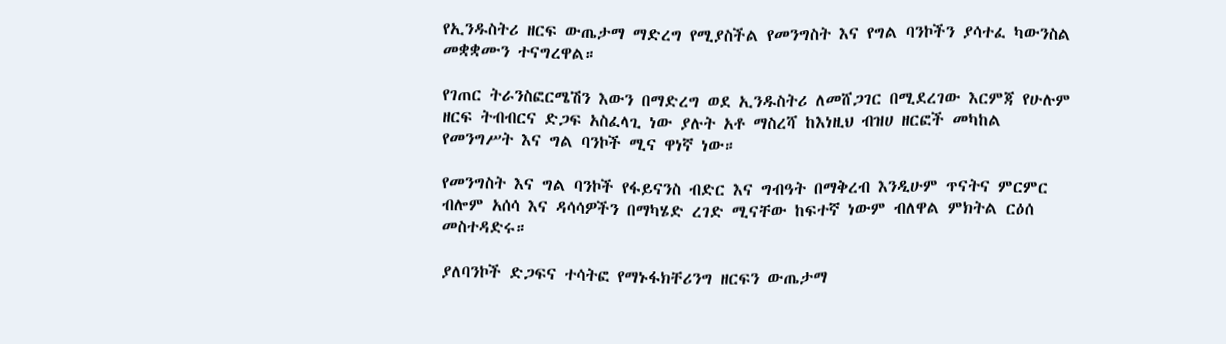የኢንዱስትሪ ዘርፍ ውጤታማ ማድረግ የሚያስችል የመንግስት እና የግል ባንኮችን ያሳተፈ ካውንስል መቋቋሙን ተናግረዋል።

የገጠር ትራንስፎርሜሽን እውን በማድረግ ወደ ኢንዱስትሪ ለመሸጋገር በሚደረገው እርምጃ የሁሉም ዘርፍ ትብብርና ድጋፍ አስፈላጊ ነው ያሉት አቶ ማስረሻ ከእነዚህ ብዝሀ ዘርፎች መካከል የመንግሥት እና ግል ባንኮች ሚና ዋነኛ ነው።

የመንግስት እና ግል ባንኮች የፋይናንስ ብድር እና ግብዓት በማቅረብ እንዲሁም ጥናትና ምርምር ብሎም አሰሳ እና ዳሳሳዎችን በማካሄድ ረገድ ሚናቸው ከፍተኛ ነውም ብለዋል ምክትል ርዕሰ መስተዳድሩ።

ያለባንኮች ድጋፍና ተሳትፎ የማኑፋክቸሪንግ ዘርፍን ውጤታማ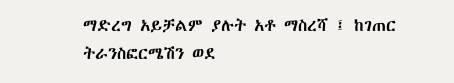ማድረግ አይቻልም ያሉት አቶ ማስረሻ ፤ ከገጠር ትራንስፎርሜሽን ወደ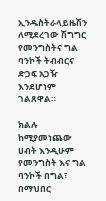ኢንዱስትራላይዜሽን ለሚደረገው ሽግግር የመንግስትና ግል ባንኮች ትብብርና ድጋፍ አጋዥ እንደሆነም ገልጸዋል።

ክልሉ ከሚያመነጨው ሀብት እንዲሁም የመንግስት እና ግል ባንኮች በግል፣ በማህበር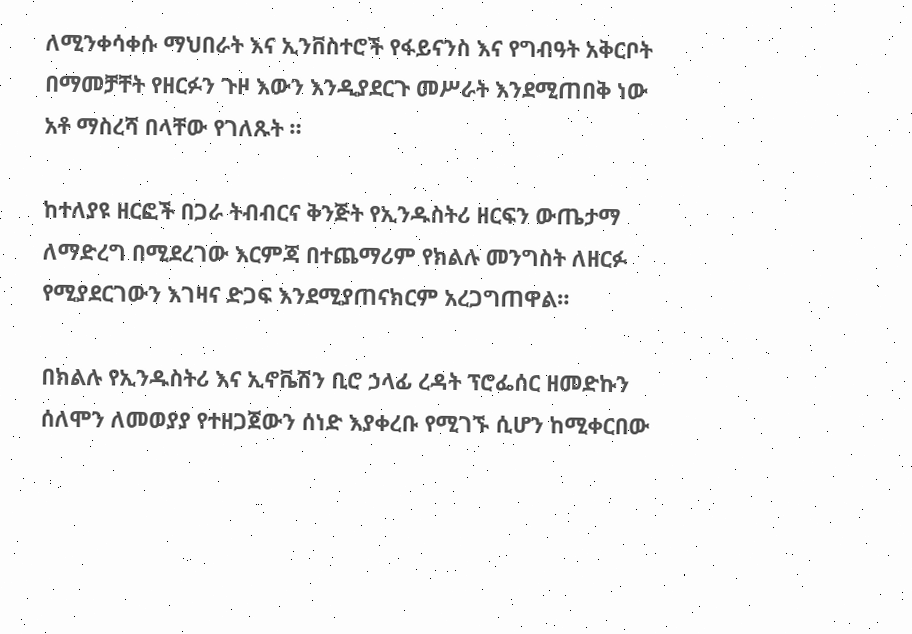ለሚንቀሳቀሱ ማህበራት እና ኢንቨስተሮች የፋይናንስ እና የግብዓት አቅርቦት በማመቻቸት የዘርፉን ጉዞ እውን እንዲያደርጉ መሥራት እንደሚጠበቅ ነው አቶ ማስረሻ በላቸው የገለጹት ።

ከተለያዩ ዘርፎች በጋራ ትብብርና ቅንጅት የኢንዱስትሪ ዘርፍን ውጤታማ ለማድረግ በሚደረገው እርምጃ በተጨማሪም የክልሉ መንግስት ለዘርፉ የሚያደርገውን እገዛና ድጋፍ እንደሚያጠናክርም አረጋግጠዋል።

በክልሉ የኢንዱስትሪ እና ኢኖቬሽን ቢሮ ኃላፊ ረዳት ፕሮፌሰር ዘመድኩን ሰለሞን ለመወያያ የተዘጋጀውን ሰነድ እያቀረቡ የሚገኙ ሲሆን ከሚቀርበው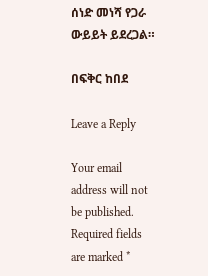ሰነድ መነሻ የጋራ ውይይት ይደረጋል።

በፍቅር ከበደ

Leave a Reply

Your email address will not be published. Required fields are marked *